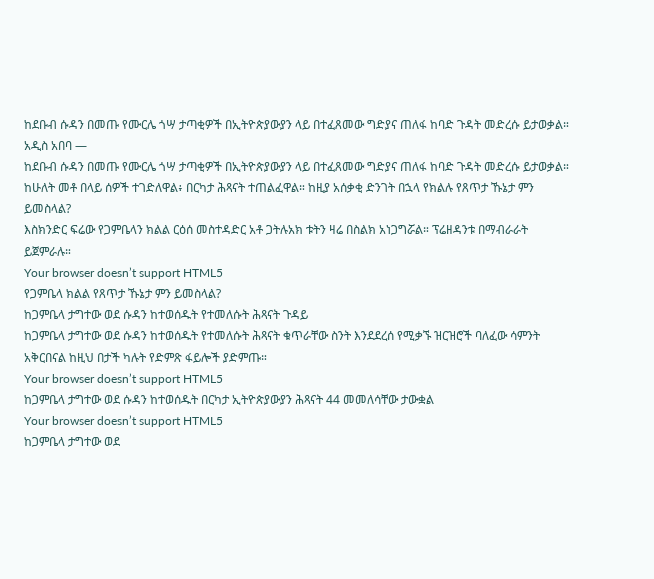ከደቡብ ሱዳን በመጡ የሙርሌ ጎሣ ታጣቂዎች በኢትዮጵያውያን ላይ በተፈጸመው ግድያና ጠለፋ ከባድ ጉዳት መድረሱ ይታወቃል።
አዲስ አበባ —
ከደቡብ ሱዳን በመጡ የሙርሌ ጎሣ ታጣቂዎች በኢትዮጵያውያን ላይ በተፈጸመው ግድያና ጠለፋ ከባድ ጉዳት መድረሱ ይታወቃል።
ከሁለት መቶ በላይ ሰዎች ተገድለዋል፥ በርካታ ሕጻናት ተጠልፈዋል። ከዚያ አሰቃቂ ድንገት በኋላ የክልሉ የጸጥታ ኹኔታ ምን ይመስላል?
እስክንድር ፍሬው የጋምቤላን ክልል ርዕሰ መስተዳድር አቶ ጋትሉአክ ቱትን ዛሬ በስልክ አነጋግሯል። ፕሬዘዳንቱ በማብራራት ይጀምራሉ።
Your browser doesn’t support HTML5
የጋምቤላ ክልል የጸጥታ ኹኔታ ምን ይመስላል?
ከጋምቤላ ታግተው ወደ ሱዳን ከተወሰዱት የተመለሱት ሕጻናት ጉዳይ
ከጋምቤላ ታግተው ወደ ሱዳን ከተወሰዱት የተመለሱት ሕጻናት ቁጥራቸው ስንት እንደደረሰ የሚቃኙ ዝርዝሮች ባለፈው ሳምንት አቅርበናል ከዚህ በታች ካሉት የድምጽ ፋይሎች ያድምጡ።
Your browser doesn’t support HTML5
ከጋምቤላ ታግተው ወደ ሱዳን ከተወሰዱት በርካታ ኢትዮጵያውያን ሕጻናት 44 መመለሳቸው ታውቋል
Your browser doesn’t support HTML5
ከጋምቤላ ታግተው ወደ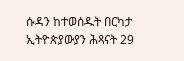ሱዳን ከተወሰዱት በርካታ ኢትዮጵያውያን ሕጻናት 29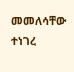መመለሳቸው ተነገረ